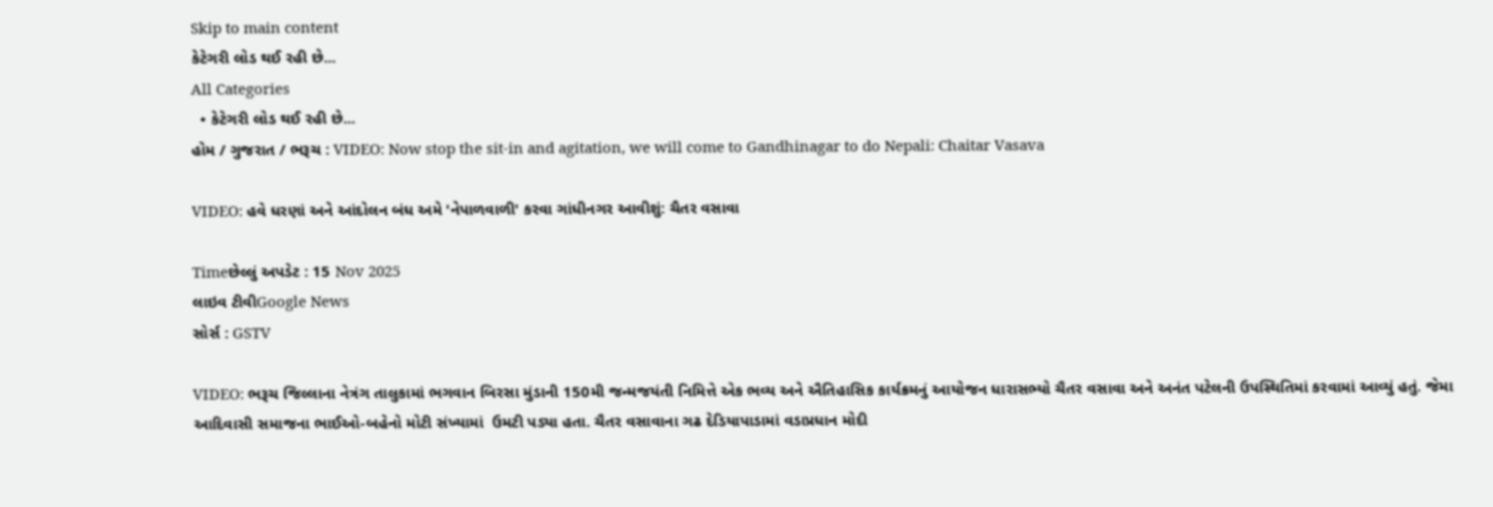Skip to main content
કેટેગરી લોડ થઈ રહી છે...
All Categories
  • કેટેગરી લોડ થઈ રહી છે...
હોમ / ગુજરાત / ભરૂચ : VIDEO: Now stop the sit-in and agitation, we will come to Gandhinagar to do Nepali: Chaitar Vasava

VIDEO: હવે ધરણાં અને આંદોલન બંધ અમે 'નેપાળવાળી' કરવા ગાંધીનગર આવીશું: ચૈતર વસાવા

Timeછેલ્લું અપડેટ : 15 Nov 2025
લાઇવ ટીવીGoogle News
સોર્સ : GSTV

VIDEO: ભરૂચ જિલ્લાના નેત્રંગ તાલુકામાં ભગવાન બિરસા મુંડાની 150મી જન્મજયંતી નિમિત્તે એક ભવ્ય અને ઐતિહાસિક કાર્યક્રમનું આયોજન ધારાસભ્યો ચૈતર વસાવા અને અનંત પટેલની ઉપસ્થિતિમાં કરવામાં આવ્યું હતું. જેમા આદિવાસી સમાજના ભાઈઓ-બહેનો મોટી સંખ્યામાં  ઉમટી પડ્યા હતા. ચૈતર વસાવાના ગઢ દેડિયાપાડામાં વડાપ્રધાન મોદી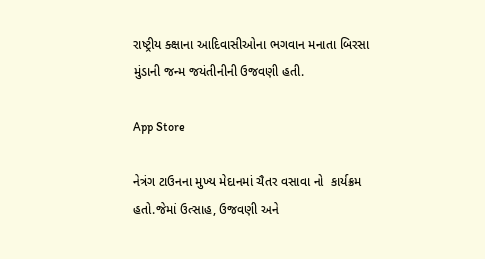રાષ્ટ્રીય ક્ક્ષાના આદિવાસીઓના ભગવાન મનાતા બિરસા મુંડાની જન્મ જયંતીનીની ઉજવણી હતી.

App Store

નેત્રંગ ટાઉનના મુખ્ય મેદાનમાં ચૈતર વસાવા નો  કાર્યક્રમ હતો.જેમાં ઉત્સાહ, ઉજવણી અને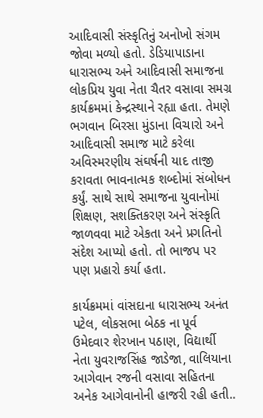આદિવાસી સંસ્કૃતિનું અનોખો સંગમ જોવા મળ્યો હતો. ડેડિયાપાડાના ધારાસભ્ય અને આદિવાસી સમાજના લોકપ્રિય યુવા નેતા ચૈતર વસાવા સમગ્ર કાર્યક્રમમાં કેન્દ્રસ્થાને રહ્યા હતા. તેમણે ભગવાન બિરસા મુંડાના વિચારો અને આદિવાસી સમાજ માટે કરેલા અવિસ્મરણીય સંઘર્ષની યાદ તાજી કરાવતા ભાવનાત્મક શબ્દોમાં સંબોધન કર્યું. સાથે સાથે સમાજના યુવાનોમાં શિક્ષણ, સશક્તિકરણ અને સંસ્કૃતિ જાળવવા માટે એકતા અને પ્રગતિનો સંદેશ આપ્યો હતો. તો ભાજપ પર પણ પ્રહારો કર્યા હતા.

કાર્યક્રમમાં વાંસદાના ધારાસભ્ય અનંત પટેલ, લોકસભા બેઠક ના પૂર્વ ઉમેદવાર શેરખાન પઠાણ, વિદ્યાર્થી નેતા યુવરાજસિંહ જાડેજા, વાલિયાના આગેવાન રજની વસાવા સહિતના અનેક આગેવાનોની હાજરી રહી હતી..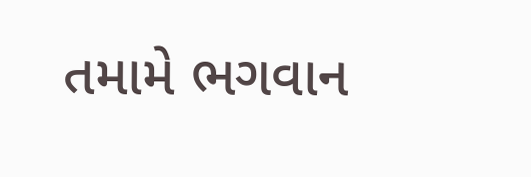તમામે ભગવાન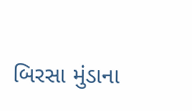બિરસા મુંડાના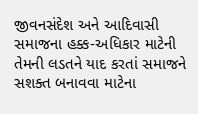જીવનસંદેશ અને આદિવાસી સમાજના હક્ક-અધિકાર માટેની તેમની લડતને યાદ કરતાં સમાજને સશક્ત બનાવવા માટેના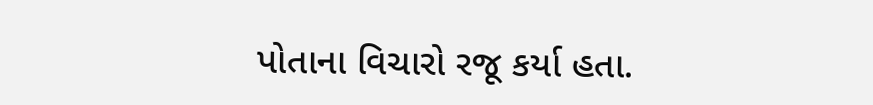પોતાના વિચારો રજૂ કર્યા હતા.